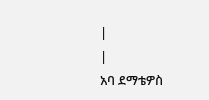|
|
አባ ደማቴዎስ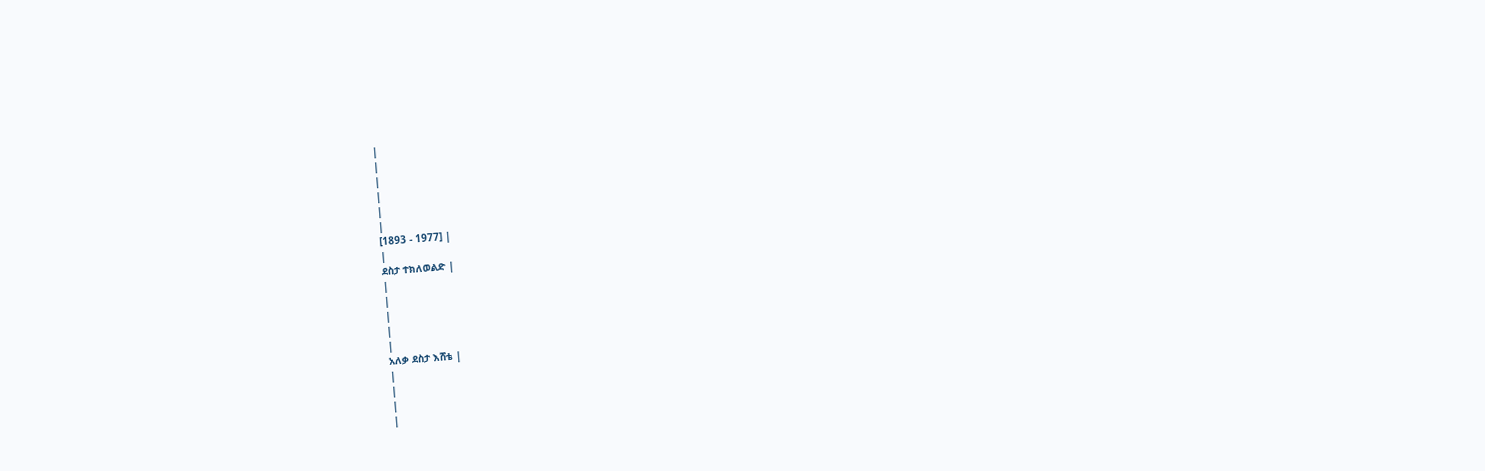|
|
|
|
|
|
[1893 - 1977] |
|
ደስታ ተክለወልድ |
|
|
|
|
|
አለቃ ደስታ እሸቴ |
|
|
|
|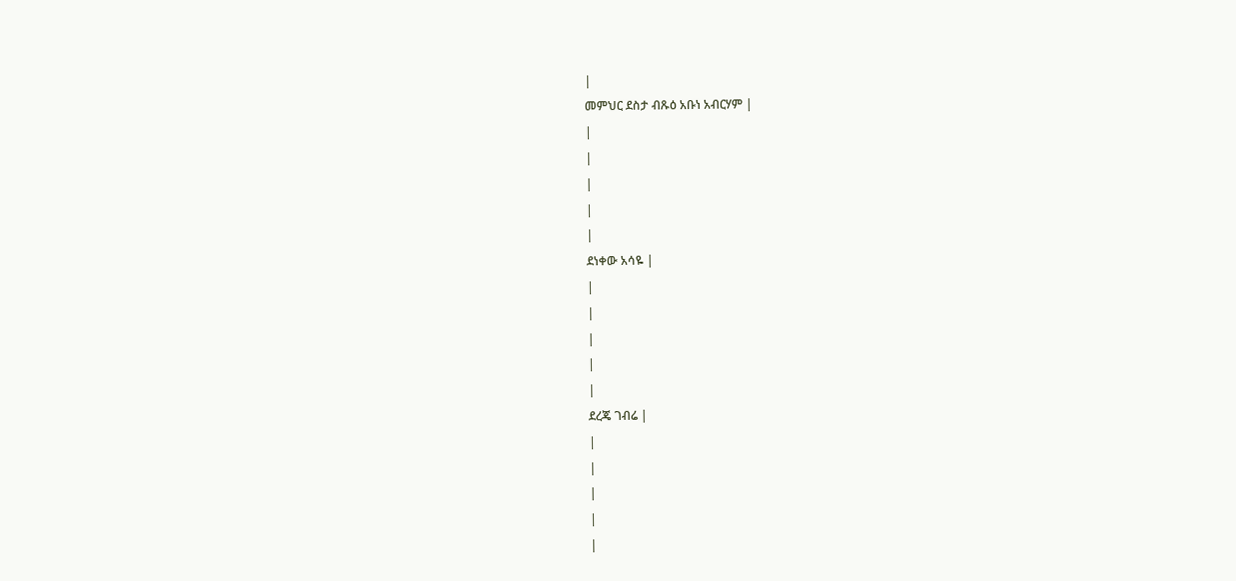|
መምህር ደስታ ብጹዕ አቡነ አብርሃም |
|
|
|
|
|
ደነቀው አሳዬ |
|
|
|
|
|
ደረጄ ገብሬ |
|
|
|
|
|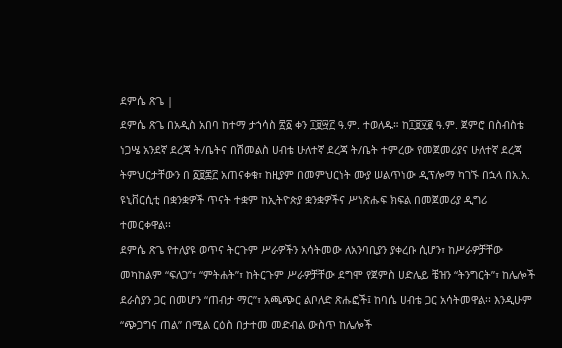ደምሴ ጽጌ |
ደምሴ ጽጌ በአዲስ አበባ ከተማ ታኀሳስ ፳፩ ቀን ፲፱፵፫ ዓ.ም. ተወለዱ። ከ፲፱፶፪ ዓ.ም. ጀምሮ በስብስቴ ነጋሤ አንደኛ ደረጃ ት/ቤትና በሽመልስ ሀብቴ ሁለተኛ ደረጃ ት/ቤት ተምረው የመጀመሪያና ሁለተኛ ደረጃ ትምህርታቸውን በ ፩፱፷፫ አጠናቀቁ፣ ከዚያም በመምህርነት ሙያ ሠልጥነው ዲፕሎማ ካገኙ በኋላ በአ.አ. ዩኒቨርሲቲ በቋንቋዎች ጥናት ተቋም ከኢትዮጵያ ቋንቋዎችና ሥነጽሑፍ ክፍል በመጀመሪያ ዲግሪ ተመርቀዋል፡፡
ደምሴ ጽጌ የተለያዩ ወጥና ትርጉም ሥራዎችን አሳትመው ለአንባቢያን ያቀረቡ ሲሆን፣ ከሥራዎቻቸው መካከልም “ፍለጋ”፣ “ምትሐት”፣ ከትርጉም ሥራዎቻቸው ደግሞ የጀምስ ሀድሌይ ቼዝን “ትንግርት”፣ ከሌሎች ደራስያን ጋር በመሆን “ጠብታ ማር”፣ አጫጭር ልቦለድ ጽሑፎች፤ ከባሴ ሀብቴ ጋር አሳትመዋል፡፡ እንዲሁም “ጭጋግና ጠል” በሚል ርዕስ በታተመ መድብል ውስጥ ከሌሎች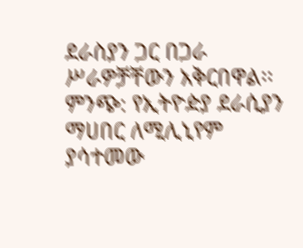ደራስያን ጋር በጋራ ሥራዎቻቸውን አቅርበዋል፡፡
ምንጭ: የኢትዮዽያ ደራሲያን ማሀበር ለሚሊኒየም ያሳተመው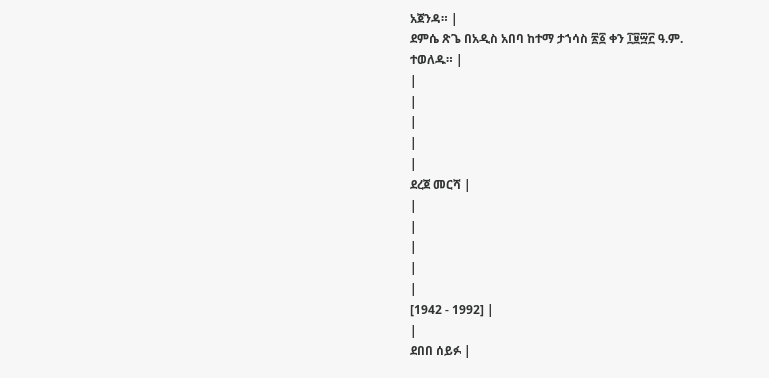አጀንዳ። |
ደምሴ ጽጌ በአዲስ አበባ ከተማ ታኀሳስ ፳፩ ቀን ፲፱፵፫ ዓ.ም. ተወለዱ። |
|
|
|
|
|
ደረጀ መርሻ |
|
|
|
|
|
[1942 - 1992] |
|
ደበበ ሰይፉ |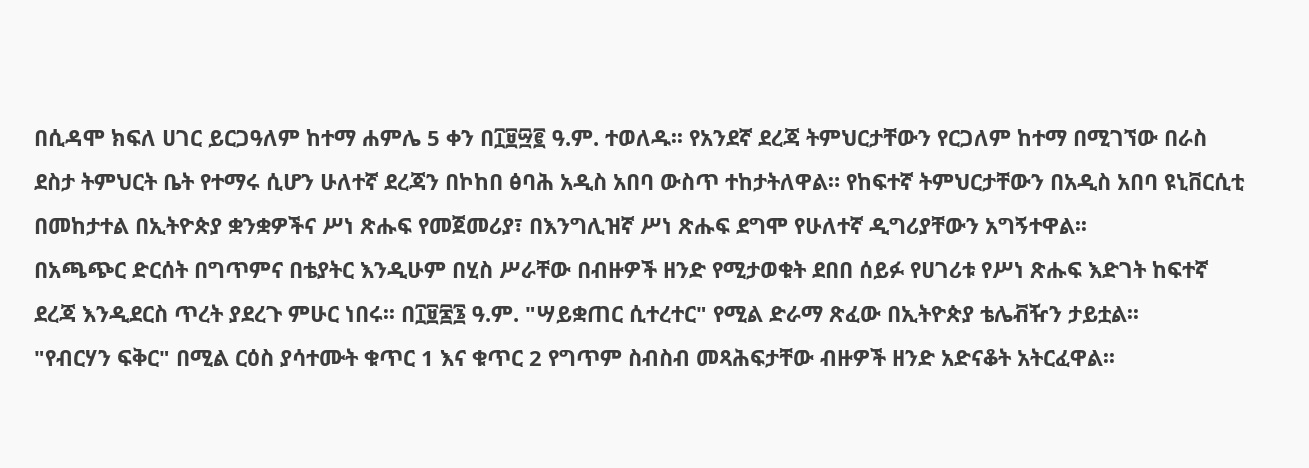በሲዳሞ ክፍለ ሀገር ይርጋዓለም ከተማ ሐምሌ 5 ቀን በ፲፱፵፪ ዓ.ም. ተወለዱ፡፡ የአንደኛ ደረጃ ትምህርታቸውን የርጋለም ከተማ በሚገኘው በራስ ደስታ ትምህርት ቤት የተማሩ ሲሆን ሁለተኛ ደረጃን በኮከበ ፅባሕ አዲስ አበባ ውስጥ ተከታትለዋል። የከፍተኛ ትምህርታቸውን በአዲስ አበባ ዩኒቨርሲቲ በመከታተል በኢትዮጵያ ቋንቋዎችና ሥነ ጽሑፍ የመጀመሪያ፣ በእንግሊዝኛ ሥነ ጽሑፍ ደግሞ የሁለተኛ ዲግሪያቸውን አግኝተዋል፡፡
በአጫጭር ድርሰት በግጥምና በቴያትር እንዲሁም በሂስ ሥራቸው በብዙዎች ዘንድ የሚታወቁት ደበበ ሰይፉ የሀገሪቱ የሥነ ጽሑፍ እድገት ከፍተኛ ደረጃ እንዲደርስ ጥረት ያደረጉ ምሁር ነበሩ፡፡ በ፲፱፷፮ ዓ.ም. "ሣይቋጠር ሲተረተር" የሚል ድራማ ጽፈው በኢትዮጵያ ቴሌቭዥን ታይቷል፡፡
"የብርሃን ፍቅር" በሚል ርዕስ ያሳተሙት ቁጥር 1 እና ቁጥር 2 የግጥም ስብስብ መጻሕፍታቸው ብዙዎች ዘንድ አድናቆት አትርፈዋል፡፡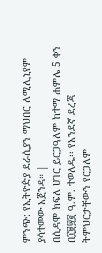ምንጭ: የኢትዮዽያ ደራሲያን ማህበር ለሚሊኒየም ያሳተመው አጀንዳ። |
በሲዳሞ ክፍለ ሀገር ይርጋዓለም ከተማ ሐምሌ 5 ቀን በ፲፱፵፪ ዓ.ም. ተወለዱ፡፡ የአንደኛ ደረጃ ትምህርታቸውን የርጋለም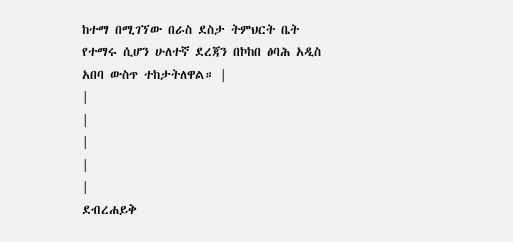ከተማ በሚገኘው በራስ ደስታ ትምህርት ቤት የተማሩ ሲሆን ሁለተኛ ደረጃን በኮከበ ፅባሕ አዲስ አበባ ውስጥ ተከታትለዋል። |
|
|
|
|
|
ደብረሐይቅ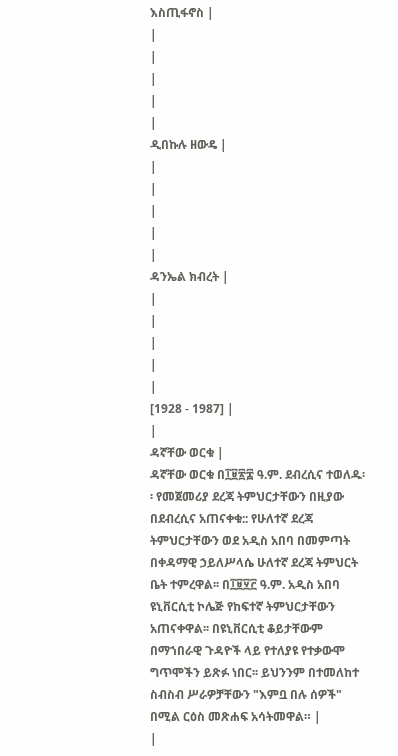እስጢፋኖስ |
|
|
|
|
|
ዲበኩሉ ዘውዴ |
|
|
|
|
|
ዳንኤል ክብረት |
|
|
|
|
|
[1928 - 1987] |
|
ዳኛቸው ወርቁ |
ዳኛቸው ወርቁ በ፲፱፳፰ ዓ.ም. ደብረሲና ተወለዱ፡፡ የመጀመሪያ ደረጃ ትምህርታቸውን በዚያው በደብረሲና አጠናቀቁ:: የሁለተኛ ደረጃ ትምህርታቸውን ወደ አዲስ አበባ በመምጣት በቀዳማዊ ኃይለሥላሴ ሁለተኛ ደረጃ ትምህርት ቤት ተምረዋል፡፡ በ፲፱፶፫ ዓ.ም. አዲስ አበባ ዩኒቨርሲቲ ኮሌጅ የከፍተኛ ትምህርታቸውን አጠናቀዋል፡፡ በዩኒቨርሲቲ ቆይታቸውም በማኀበራዊ ጉዳዮች ላይ የተለያዩ የተቃውሞ ግጥሞችን ይጽፉ ነበር፡፡ ይህንንም በተመለከተ ስብስብ ሥራዎቻቸውን "እምቧ በሉ ሰዎች" በሚል ርዕስ መጽሐፍ አሳትመዋል። |
|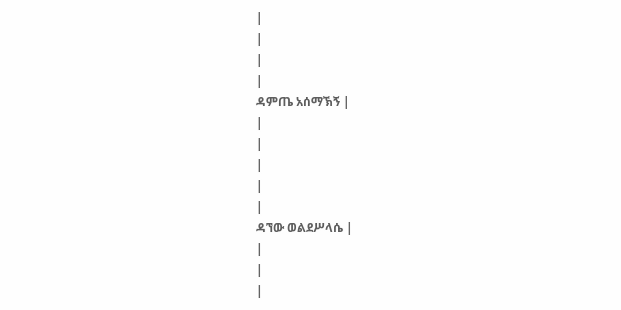|
|
|
|
ዳምጤ አሰማኽኝ |
|
|
|
|
|
ዳኘው ወልደሥላሴ |
|
|
|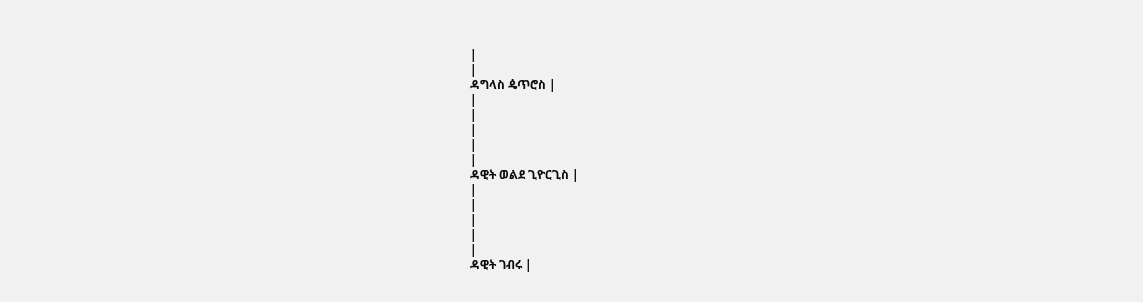|
|
ዳግላስ ዼጥሮስ |
|
|
|
|
|
ዳዊት ወልደ ጊዮርጊስ |
|
|
|
|
|
ዳዊት ገብሩ |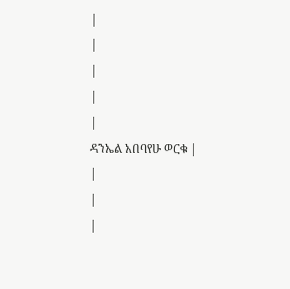|
|
|
|
|
ዳንኤል አበባየሁ ወርቁ |
|
|
|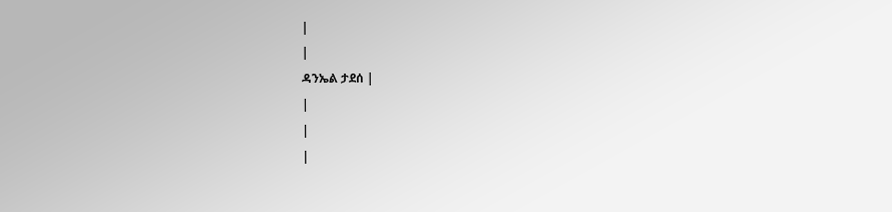|
|
ዳንኤል ታደሰ |
|
|
|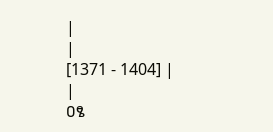|
|
[1371 - 1404] |
|
ዐፄ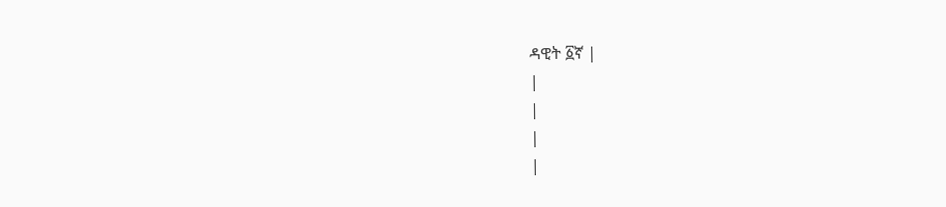ዳዊት ፩ኛ |
|
|
|
|